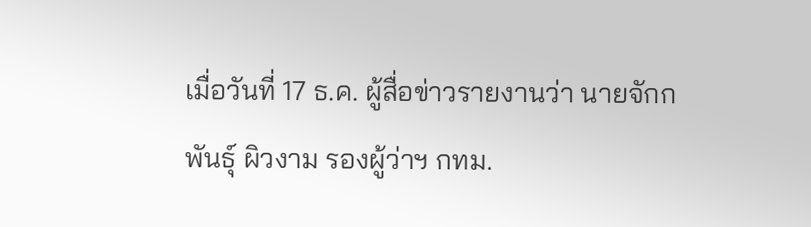เมื่อวันที่ 17 ธ.ค. ผู้สื่อข่าวรายงานว่า นายจักกพันธุ์ ผิวงาม รองผู้ว่าฯ กทม.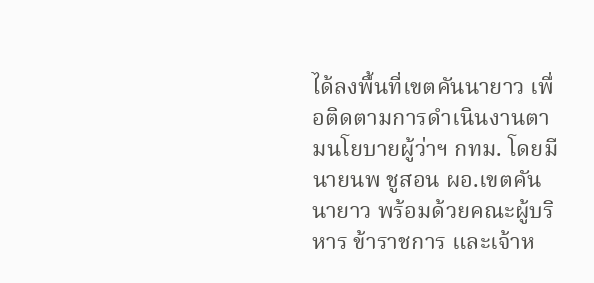ได้ลงพื้นที่เขตคันนายาว เพื่อติดตามการดำเนินงานตามนโยบายผู้ว่าฯ กทม. โดยมีนายนพ ชูสอน ผอ.เขตคันนายาว พร้อมด้วยคณะผู้บริหาร ข้าราชการ และเจ้าห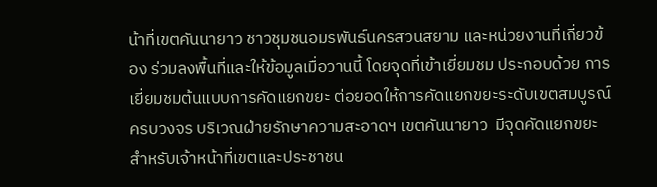น้าที่เขตคันนายาว ชาวชุมชนอมรพันธ์นครสวนสยาม และหน่วยงานที่เกี่ยวข้อง ร่วมลงพื้นที่และให้ข้อมูลเมื่อวานนี้ โดยจุดที่เข้าเยี่ยมชม ประกอบด้วย การเยี่ยมชมต้นแบบการคัดแยกขยะ ต่อยอดให้การคัดแยกขยะระดับเขตสมบูรณ์ครบวงจร บริเวณฝ่ายรักษาความสะอาดฯ เขตคันนายาว  มีจุดคัดแยกขยะสำหรับเจ้าหน้าที่เขตและประชาชน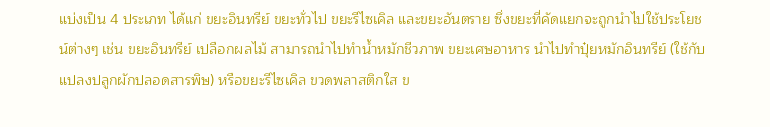แบ่งเป็น 4 ประเภท ได้แก่ ขยะอินทรีย์ ขยะทั่วไป ขยะรีไซเคิล และขยะอันตราย ซึ่งขยะที่คัดแยกจะถูกนำไปใช้ประโยชน์ต่างๆ เช่น ขยะอินทรีย์ เปลือกผลไม้ สามารถนำไปทำน้ำหมักชีวภาพ ขยะเศษอาหาร นำไปทำปุ๋ยหมักอินทรีย์ (ใช้กับแปลงปลูกผักปลอดสารพิษ) หรือขยะรีไซเคิล ขวดพลาสติกใส ข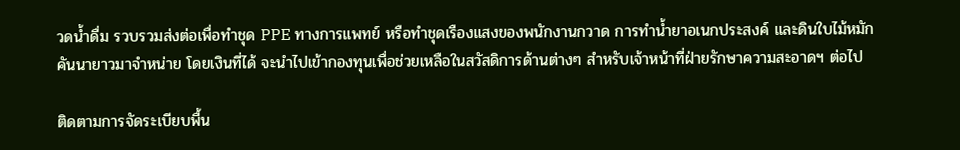วดน้ำดื่ม รวบรวมส่งต่อเพื่อทำชุด PPE ทางการแพทย์ หรือทำชุดเรืองแสงของพนักงานกวาด การทำน้ำยาอเนกประสงค์ และดินใบไม้หมักคันนายาวมาจำหน่าย โดยเงินที่ได้ จะนำไปเข้ากองทุนเพื่อช่วยเหลือในสวัสดิการด้านต่างๆ สำหรับเจ้าหน้าที่ฝ่ายรักษาความสะอาดฯ ต่อไป

ติดตามการจัดระเบียบพื้น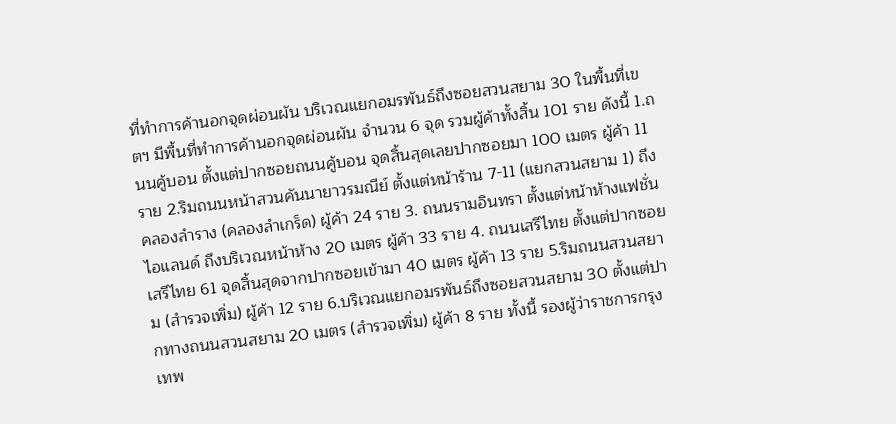ที่ทำการค้านอกจุดผ่อนผัน บริเวณแยกอมรพันธ์ถึงซอยสวนสยาม 30 ในพื้นที่เขตฯ มีพื้นที่ทำการค้านอกจุดผ่อนผัน จำนวน 6 จุด รวมผู้ค้าทั้งสิ้น 101 ราย ดังนี้ 1.ถนนคู้บอน ตั้งแต่ปากซอยถนนคู้บอน จุดสิ้นสุดเลยปากซอยมา 100 เมตร ผู้ค้า 11 ราย 2.ริมถนนหน้าสวนคันนายาวรมณีย์ ตั้งแต่หน้าร้าน 7-11 (แยกสวนสยาม 1) ถึงคลองลำราง (คลองลำเกร็ด) ผู้ค้า 24 ราย 3. ถนนรามอินทรา ตั้งแต่หน้าห้างแฟชั่นไอแลนด์ ถึงบริเวณหน้าห้าง 20 เมตร ผู้ค้า 33 ราย 4. ถนนเสรีไทย ตั้งแต่ปากซอยเสรีไทย 61 จุดสิ้นสุดจากปากซอยเข้ามา 40 เมตร ผู้ค้า 13 ราย 5.ริมถนนสวนสยาม (สำรวจเพิ่ม) ผู้ค้า 12 ราย 6.บริเวณแยกอมรพันธ์ถึงซอยสวนสยาม 30 ตั้งแต่ปากทางถนนสวนสยาม 20 เมตร (สำรวจเพิ่ม) ผู้ค้า 8 ราย ทั้งนี้ รองผู้ว่าราชการกรุงเทพ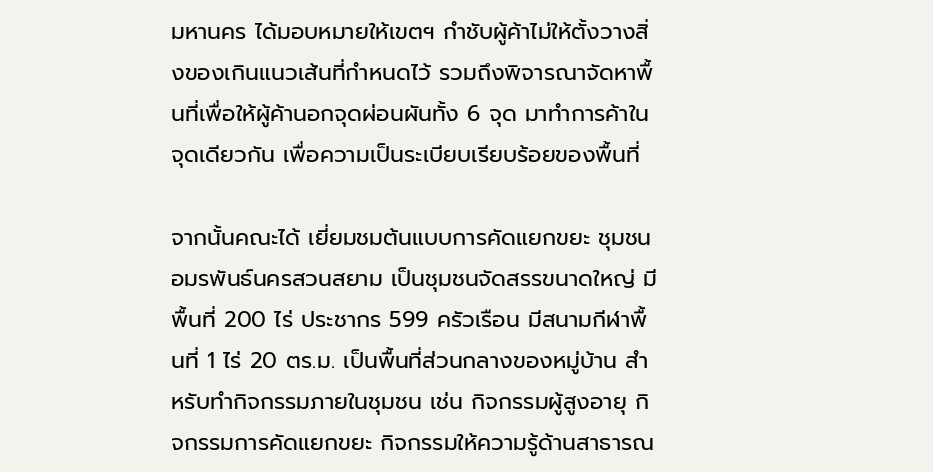มหานคร ได้มอบหมายให้เขตฯ กำชับผู้ค้าไม่ให้ตั้งวางสิ่งของเกินแนวเส้นที่กำหนดไว้ รวมถึงพิจารณาจัดหาพื้นที่เพื่อให้ผู้ค้านอกจุดผ่อนผันทั้ง 6 จุด มาทำการค้าในจุดเดียวกัน เพื่อความเป็นระเบียบเรียบร้อยของพื้นที่

จากนั้นคณะได้ เยี่ยมชมต้นแบบการคัดแยกขยะ ชุมชนอมรพันธ์นครสวนสยาม เป็นชุมชนจัดสรรขนาดใหญ่ มีพื้นที่ 200 ไร่ ประชากร 599 ครัวเรือน มีสนามกีฬาพื้นที่ 1 ไร่ 20 ตร.ม. เป็นพื้นที่ส่วนกลางของหมู่บ้าน สำหรับทำกิจกรรมภายในชุมชน เช่น กิจกรรมผู้สูงอายุ กิจกรรมการคัดแยกขยะ กิจกรรมให้ความรู้ด้านสาธารณ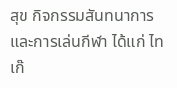สุข กิจกรรมสันทนาการและการเล่นกีฬา ได้แก่ ไทเก๊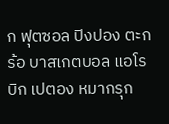ก ฟุตซอล ปิงปอง ตะกร้อ บาสเกตบอล แอโรบิก เปตอง หมากรุก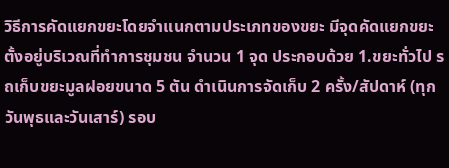วิธีการคัดแยกขยะโดยจำแนกตามประเภทของขยะ มีจุดคัดแยกขยะตั้งอยู่บริเวณที่ทำการชุมชน จำนวน 1 จุด ประกอบด้วย 1.ขยะทั่วไป รถเก็บขยะมูลฝอยขนาด 5 ตัน ดำเนินการจัดเก็บ 2 ครั้ง/สัปดาห์ (ทุกวันพุธและวันเสาร์) รอบ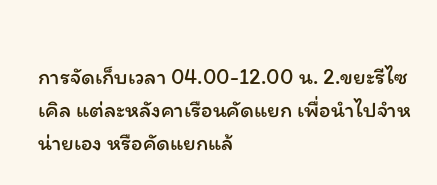การจัดเก็บเวลา 04.00-12.00 น. 2.ขยะรีไซเคิล แต่ละหลังคาเรือนคัดแยก เพื่อนำไปจำหน่ายเอง หรือคัดแยกแล้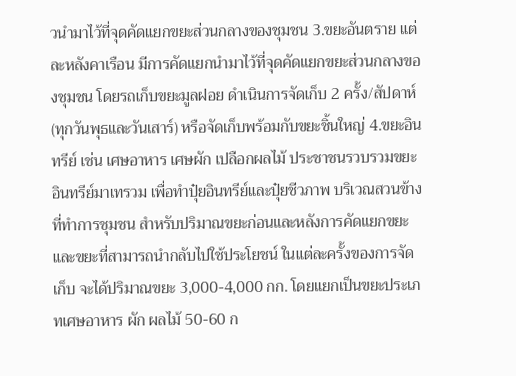วนำมาไว้ที่จุดคัดแยกขยะส่วนกลางของชุมชน 3.ขยะอันตราย แต่ละหลังคาเรือน มีการคัดแยกนำมาไว้ที่จุดคัดแยกขยะส่วนกลางของชุมชน โดยรถเก็บขยะมูลฝอย ดำเนินการจัดเก็บ 2 ครั้ง/สัปดาห์ (ทุกวันพุธและวันเสาร์) หรือจัดเก็บพร้อมกับขยะชิ้นใหญ่ 4.ขยะอินทรีย์ เช่น เศษอาหาร เศษผัก เปลือกผลไม้ ประชาชนรวบรวมขยะอินทรีย์มาเทรวม เพื่อทำปุ๋ยอินทรีย์และปุ๋ยชีวภาพ บริเวณสวนข้างที่ทำการชุมชน สำหรับปริมาณขยะก่อนและหลังการคัดแยกขยะ และขยะที่สามารถนำกลับไปใช้ประโยชน์ ในแต่ละครั้งของการจัดเก็บ จะได้ปริมาณขยะ 3,000-4,000 กก. โดยแยกเป็นขยะประเภทเศษอาหาร ผัก ผลไม้ 50-60 ก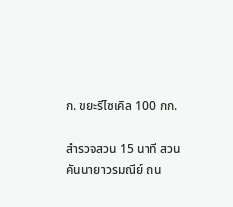ก. ขยะรีไซเคิล 100 กก.

สำรวจสวน 15 นาที สวนคันนายาวรมณีย์ ถน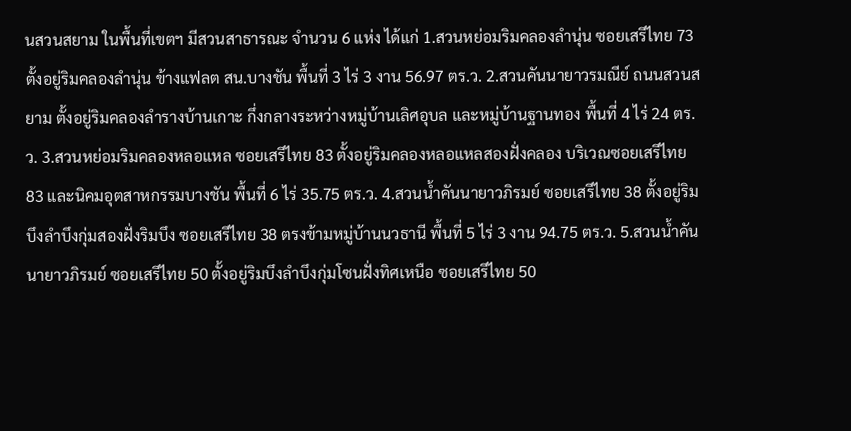นสวนสยาม ในพื้นที่เขตฯ มีสวนสาธารณะ จำนวน 6 แห่ง ได้แก่ 1.สวนหย่อมริมคลองลำนุ่น ซอยเสรีไทย 73 ตั้งอยู่ริมคลองลำนุ่น ข้างแฟลต สน.บางชัน พื้นที่ 3 ไร่ 3 งาน 56.97 ตร.ว. 2.สวนคันนายาวรมณีย์ ถนนสวนสยาม ตั้งอยู่ริมคลองลำรางบ้านเกาะ กึ่งกลางระหว่างหมู่บ้านเลิศอุบล และหมู่บ้านฐานทอง พื้นที่ 4 ไร่ 24 ตร.ว. 3.สวนหย่อมริมคลองหลอแหล ซอยเสรีไทย 83 ตั้งอยู่ริมคลองหลอแหลสองฝั่งคลอง บริเวณซอยเสรีไทย 83 และนิคมอุตสาหกรรมบางชัน พื้นที่ 6 ไร่ 35.75 ตร.ว. 4.สวนน้ำคันนายาวภิรมย์ ซอยเสรีไทย 38 ตั้งอยู่ริมบึงลำบึงกุ่มสองฝั่งริมบึง ซอยเสรีไทย 38 ตรงข้ามหมู่บ้านนวธานี พื้นที่ 5 ไร่ 3 งาน 94.75 ตร.ว. 5.สวนน้ำคันนายาวภิรมย์ ซอยเสรีไทย 50 ตั้งอยู่ริมบึงลำบึงกุ่มโซนฝั่งทิศเหนือ ซอยเสรีไทย 50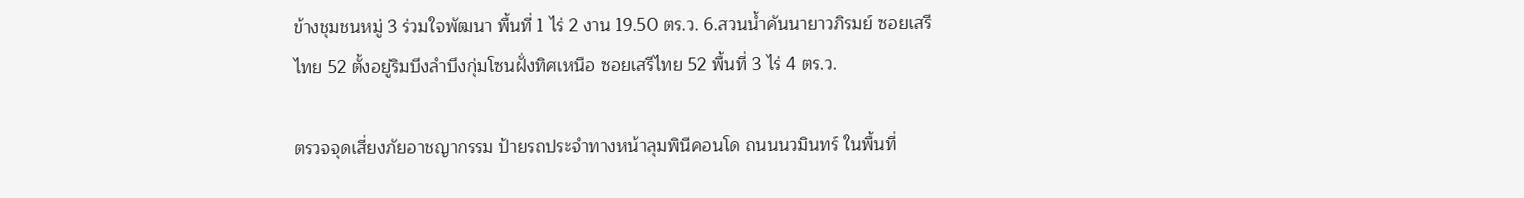ข้างชุมชนหมู่ 3 ร่วมใจพัฒนา พื้นที่ 1 ไร่ 2 งาน 19.50 ตร.ว. 6.สวนน้ำคันนายาวภิรมย์ ซอยเสรีไทย 52 ตั้งอยู่ริมบึงลำบึงกุ่มโซนฝั่งทิศเหนือ ซอยเสรีไทย 52 พื้นที่ 3 ไร่ 4 ตร.ว.

ตรวจจุดเสี่ยงภัยอาชญากรรม ป้ายรถประจำทางหน้าลุมพินีคอนโด ถนนนวมินทร์ ในพื้นที่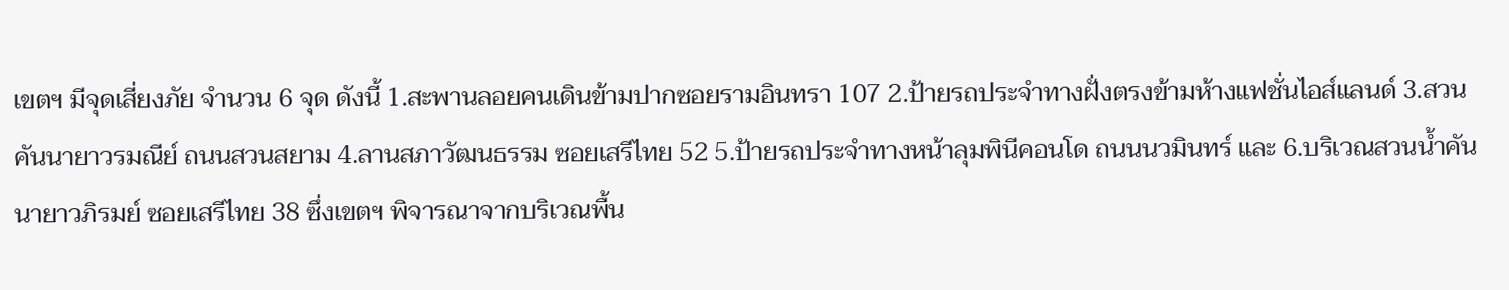เขตฯ มีจุดเสี่ยงภัย จำนวน 6 จุด ดังนี้ 1.สะพานลอยคนเดินข้ามปากซอยรามอินทรา 107 2.ป้ายรถประจำทางฝั่งตรงข้ามห้างแฟชั่นไอส์แลนด์ 3.สวนคันนายาวรมณีย์ ถนนสวนสยาม 4.ลานสภาวัฒนธรรม ซอยเสรีไทย 52 5.ป้ายรถประจำทางหน้าลุมพินีคอนโด ถนนนวมินทร์ และ 6.บริเวณสวนน้ำคันนายาวภิรมย์ ซอยเสรีไทย 38 ซึ่งเขตฯ พิจารณาจากบริเวณพื้น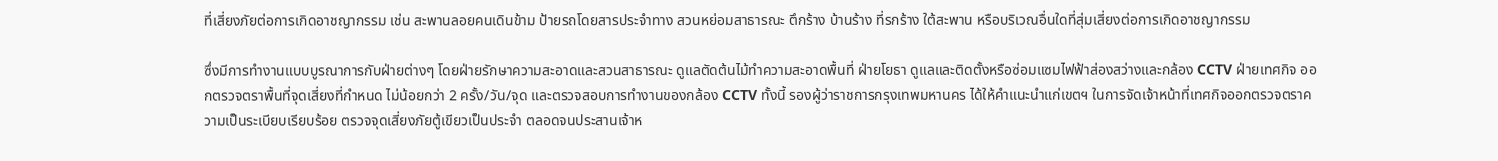ที่เสี่ยงภัยต่อการเกิดอาชญากรรม เช่น สะพานลอยคนเดินข้าม ป้ายรถโดยสารประจำทาง สวนหย่อมสาธารณะ ตึกร้าง บ้านร้าง ที่รกร้าง ใต้สะพาน หรือบริเวณอื่นใดที่สุ่มเสี่ยงต่อการเกิดอาชญากรรม

ซึ่งมีการทำงานแบบบูรณาการกับฝ่ายต่างๆ โดยฝ่ายรักษาความสะอาดและสวนสาธารณะ ดูแลตัดต้นไม้ทำความสะอาดพื้นที่ ฝ่ายโยธา ดูแลและติดตั้งหรือซ่อมแซมไฟฟ้าส่องสว่างและกล้อง CCTV ฝ่ายเทศกิจ ออกตรวจตราพื้นที่จุดเสี่ยงที่กำหนด ไม่น้อยกว่า 2 ครั้ง/วัน/จุด และตรวจสอบการทำงานของกล้อง CCTV ทั้งนี้ รองผู้ว่าราชการกรุงเทพมหานคร ได้ให้คำแนะนำแก่เขตฯ ในการจัดเจ้าหน้าที่เทศกิจออกตรวจตราความเป็นระเบียบเรียบร้อย ตรวจจุดเสี่ยงภัยตู้เขียวเป็นประจำ ตลอดจนประสานเจ้าห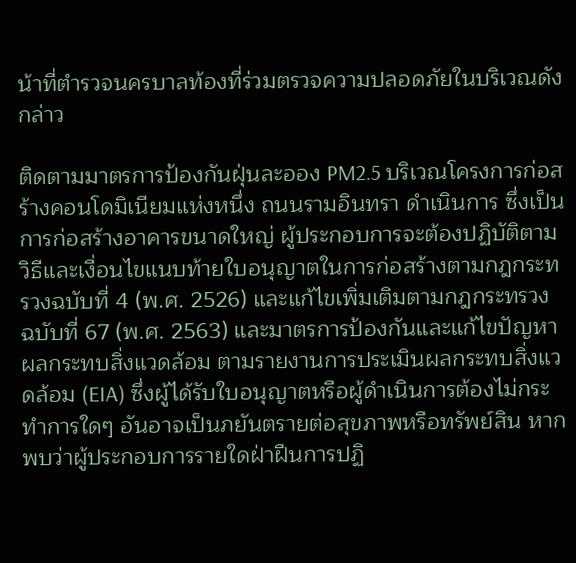น้าที่ตำรวจนครบาลท้องที่ร่วมตรวจความปลอดภัยในบริเวณดังกล่าว

ติดตามมาตรการป้องกันฝุ่นละออง PM2.5 บริเวณโครงการก่อสร้างคอนโดมิเนียมแห่งหนึ่ง ถนนรามอินทรา ดำเนินการ ซึ่งเป็นการก่อสร้างอาคารขนาดใหญ่ ผู้ประกอบการจะต้องปฏิบัติตามวิธีและเงื่อนไขแนบท้ายใบอนุญาตในการก่อสร้างตามกฎกระทรวงฉบับที่ 4 (พ.ศ. 2526) และแก้ไขเพิ่มเติมตามกฎกระทรวง ฉบับที่ 67 (พ.ศ. 2563) และมาตรการป้องกันและแก้ไขปัญหาผลกระทบสิ่งแวดล้อม ตามรายงานการประเมินผลกระทบสิ่งแวดล้อม (EIA) ซึ่งผู้ได้รับใบอนุญาตหรือผู้ดำเนินการต้องไม่กระทำการใดๆ อันอาจเป็นภยันตรายต่อสุขภาพหรือทรัพย์สิน หากพบว่าผู้ประกอบการรายใดฝ่าฝืนการปฏิ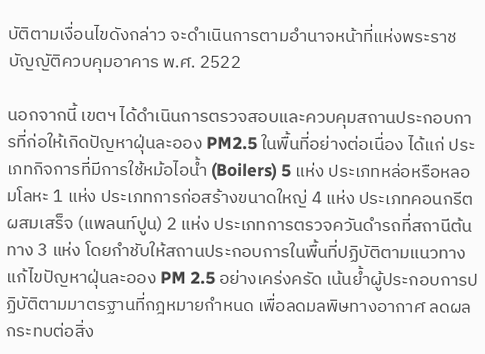บัติตามเงื่อนไขดังกล่าว จะดำเนินการตามอำนาจหน้าที่แห่งพระราชบัญญัติควบคุมอาคาร พ.ศ. 2522

นอกจากนี้ เขตฯ ได้ดำเนินการตรวจสอบและควบคุมสถานประกอบการที่ก่อให้เกิดปัญหาฝุ่นละออง PM2.5 ในพื้นที่อย่างต่อเนื่อง ได้แก่ ประเภทกิจการที่มีการใช้หม้อไอน้ำ (Boilers) 5 แห่ง ประเภทหล่อหรือหลอมโลหะ 1 แห่ง ประเภทการก่อสร้างขนาดใหญ่ 4 แห่ง ประเภทคอนกรีตผสมเสร็จ (แพลนท์ปูน) 2 แห่ง ประเภทการตรวจควันดำรถที่สถานีต้นทาง 3 แห่ง โดยกำชับให้สถานประกอบการในพื้นที่ปฏิบัติตามแนวทางแก้ไขปัญหาฝุ่นละออง PM 2.5 อย่างเคร่งครัด เน้นย้ำผู้ประกอบการปฏิบัติตามมาตรฐานที่กฎหมายกำหนด เพื่อลดมลพิษทางอากาศ ลดผลกระทบต่อสิ่ง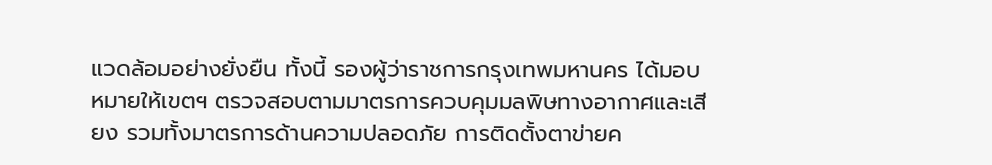แวดล้อมอย่างยั่งยืน ทั้งนี้ รองผู้ว่าราชการกรุงเทพมหานคร ได้มอบหมายให้เขตฯ ตรวจสอบตามมาตรการควบคุมมลพิษทางอากาศและเสียง รวมทั้งมาตรการด้านความปลอดภัย การติดตั้งตาข่ายค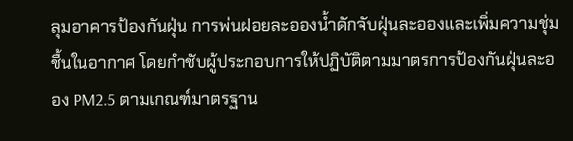ลุมอาคารป้องกันฝุ่น การพ่นฝอยละอองน้ำดักจับฝุ่นละอองและเพิ่มความชุ่มชื้นในอากาศ โดยกำชับผู้ประกอบการให้ปฏิบัติตามมาตรการป้องกันฝุ่นละออง PM2.5 ตามเกณฑ์มาตรฐาน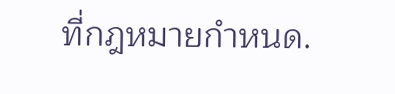ที่กฎหมายกำหนด.